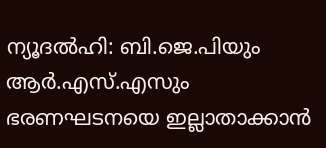ന്യൂദൽഹി: ബി.ജെ.പിയും ആർ.എസ്.എസും ഭരണഘടനയെ ഇല്ലാതാക്കാൻ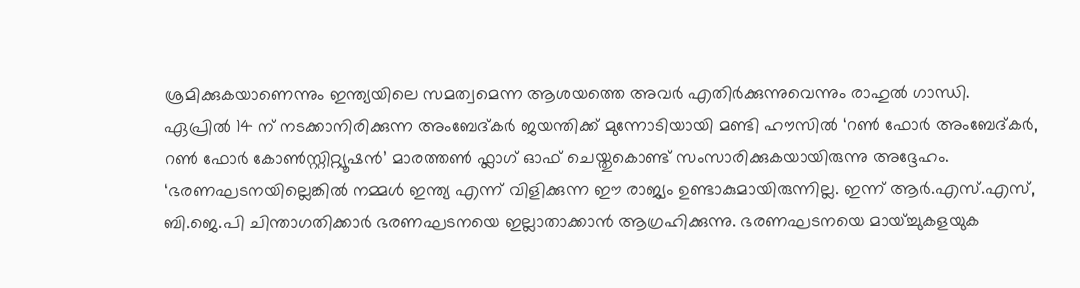ശ്രമിക്കുകയാണെന്നും ഇന്ത്യയിലെ സമത്വമെന്ന ആശയത്തെ അവർ എതിർക്കുന്നുവെന്നും രാഹുൽ ഗാന്ധി.
ഏപ്രിൽ 14 ന് നടക്കാനിരിക്കുന്ന അംബേദ്കർ ജയന്തിക്ക് മുന്നോടിയായി മണ്ടി ഹൗസിൽ ‘റൺ ഫോർ അംബേദ്കർ, റൺ ഫോർ കോൺസ്റ്റിറ്റ്യൂഷൻ’ മാരത്തൺ ഫ്ലാഗ് ഓഫ് ചെയ്തുകൊണ്ട് സംസാരിക്കുകയായിരുന്നു അദ്ദേഹം.
‘ഭരണഘടനയില്ലെങ്കിൽ നമ്മൾ ഇന്ത്യ എന്ന് വിളിക്കുന്ന ഈ രാജ്യം ഉണ്ടാകുമായിരുന്നില്ല. ഇന്ന് ആർ.എസ്.എസ്, ബി.ജെ.പി ചിന്താഗതിക്കാർ ഭരണഘടനയെ ഇല്ലാതാക്കാൻ ആഗ്രഹിക്കുന്നു. ഭരണഘടനയെ മായ്ച്ചുകളയുക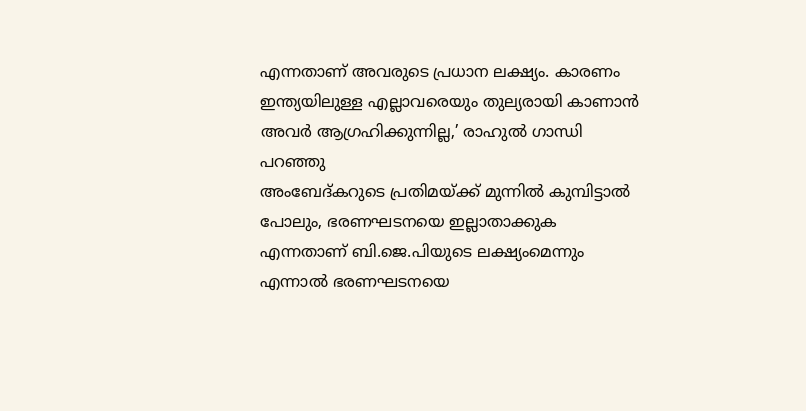എന്നതാണ് അവരുടെ പ്രധാന ലക്ഷ്യം. കാരണം ഇന്ത്യയിലുള്ള എല്ലാവരെയും തുല്യരായി കാണാൻ അവർ ആഗ്രഹിക്കുന്നില്ല,’ രാഹുൽ ഗാന്ധി പറഞ്ഞു
അംബേദ്കറുടെ പ്രതിമയ്ക്ക് മുന്നിൽ കുമ്പിട്ടാൽ പോലും, ഭരണഘടനയെ ഇല്ലാതാക്കുക എന്നതാണ് ബി.ജെ.പിയുടെ ലക്ഷ്യംമെന്നും എന്നാൽ ഭരണഘടനയെ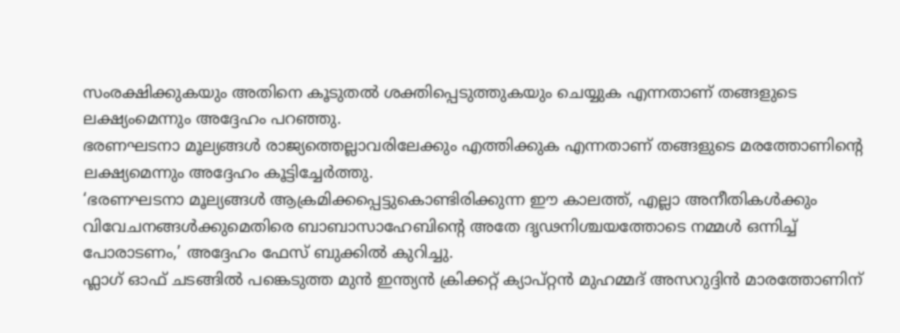സംരക്ഷിക്കുകയും അതിനെ കൂടുതൽ ശക്തിപ്പെടുത്തുകയും ചെയ്യുക എന്നതാണ് തങ്ങളുടെ ലക്ഷ്യംമെന്നും അദ്ദേഹം പറഞ്ഞു.
ഭരണഘടനാ മൂല്യങ്ങൾ രാജ്യത്തെല്ലാവരിലേക്കും എത്തിക്കുക എന്നതാണ് തങ്ങളുടെ മരത്തോണിന്റെ ലക്ഷ്യമെന്നും അദ്ദേഹം കൂട്ടിച്ചേർത്തു.
‘ഭരണഘടനാ മൂല്യങ്ങൾ ആക്രമിക്കപ്പെട്ടുകൊണ്ടിരിക്കുന്ന ഈ കാലത്ത്, എല്ലാ അനീതികൾക്കും വിവേചനങ്ങൾക്കുമെതിരെ ബാബാസാഹേബിന്റെ അതേ ദൃഢനിശ്ചയത്തോടെ നമ്മൾ ഒന്നിച്ച് പോരാടണം,’ അദ്ദേഹം ഫേസ് ബുക്കിൽ കുറിച്ചു.
ഫ്ലാഗ് ഓഫ് ചടങ്ങിൽ പങ്കെടുത്ത മുൻ ഇന്ത്യൻ ക്രിക്കറ്റ് ക്യാപ്റ്റൻ മുഹമ്മദ് അസറുദ്ദിൻ മാരത്തോണിന്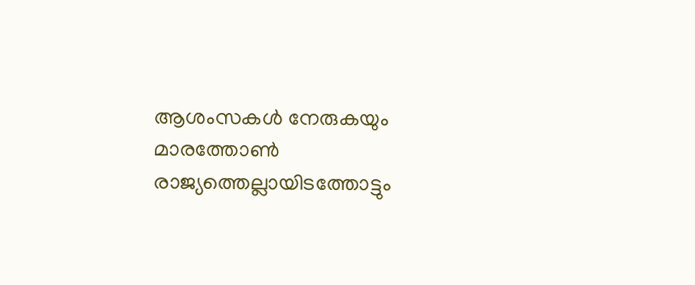ആശംസകൾ നേരുകയും മാരത്തോൺ രാജ്യത്തെല്ലായിടത്തോട്ടും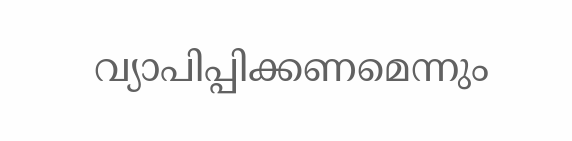വ്യാപിപ്പിക്കണമെന്നും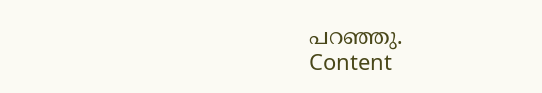പറഞ്ഞു.
Content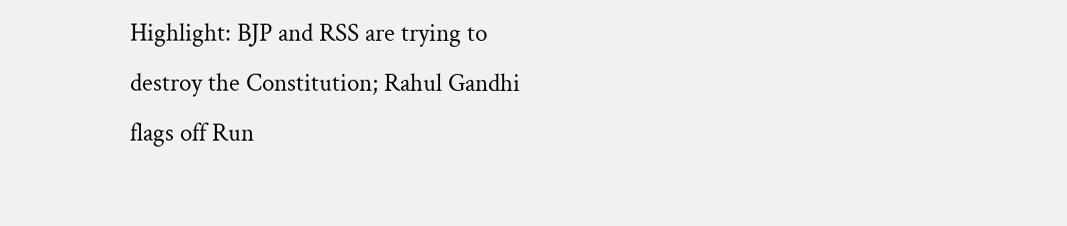Highlight: BJP and RSS are trying to destroy the Constitution; Rahul Gandhi flags off Run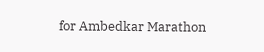for Ambedkar Marathon